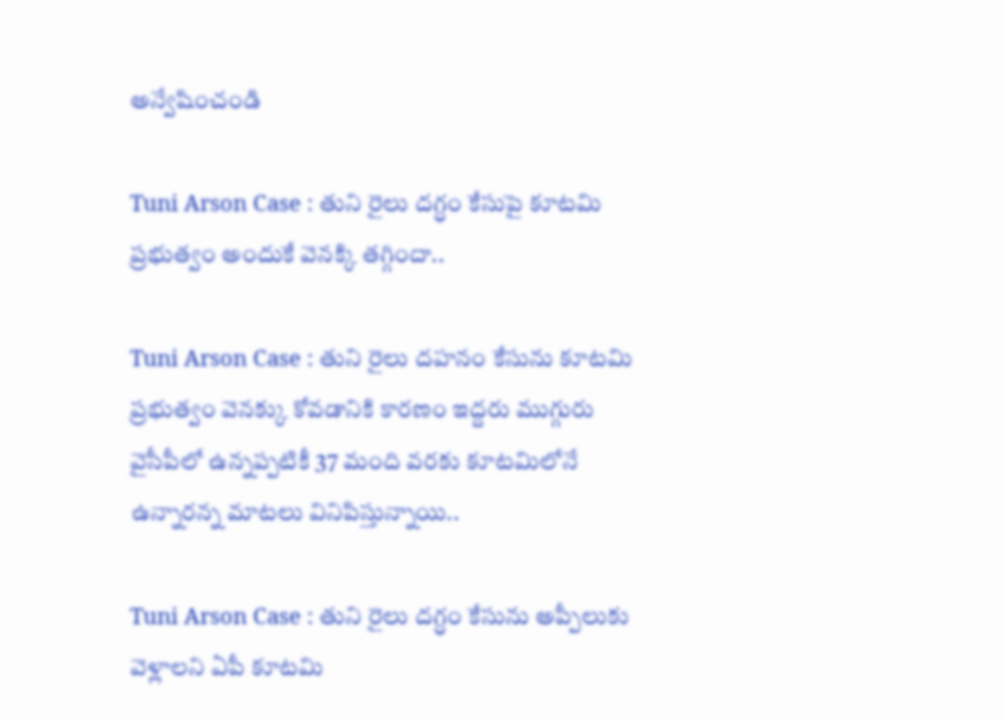అన్వేషించండి

Tuni Arson Case : తుని రైలు దగ్ధం కేసుపై కూటమి ప్రభుత్వం అందుకే వెనక్కి తగ్గిందా..

Tuni Arson Case : తుని రైలు ద‌హ‌నం కేసును కూట‌మి ప్ర‌భుత్వం వెన‌క్కు కోవ‌డానికి కార‌ణం ఇద్ద‌రు ముగ్గురు వైసీపీలో ఉన్న‌ప్ప‌టికీ 37 మంది వ‌ర‌కు కూట‌మిలోనే ఉన్నార‌న్న మాట‌లు వినిపిస్తున్నాయి..

Tuni Arson Case : తుని రైలు దగ్ధం కేసును అప్పీలుకు వెళ్లాలని ఏపీ కూటమి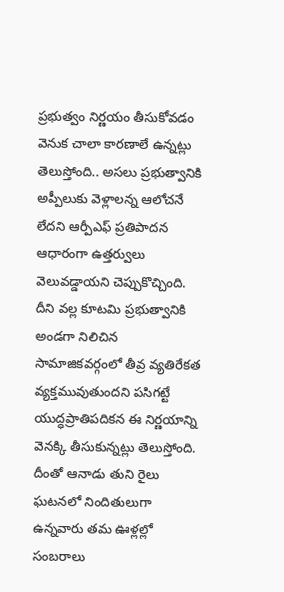ప్రభుత్వం నిర్ణయం తీసుకోవడం వెనుక చాలా కారణాలే ఉన్నట్లు తెలుస్తోంది.. అసలు ప్రభుత్వానికి అప్పీలుకు వెళ్లాలన్న ఆలోచనే లేదని ఆర్పీఎఫ్‌ ప్రతిపాదన ఆధారంగా ఉత్తర్వులు వెలువడ్డాయని చెప్పుకొచ్చింది. దీని వల్ల కూటమి ప్రభుత్వానికి అండగా నిలిచిన సామాజికవర్గంలో తీవ్ర వ్యతిరేకత వ్యక్తమువుతుందని పసిగట్టే యుద్ధప్రాతిపదికన ఈ నిర్ణయాన్ని వెనక్కి తీసుకున్నట్లు తెలుస్తోంది. దీంతో ఆనాడు తుని రైలు ఘటనలో నిందితులుగా ఉన్నవారు తమ ఊళ్లల్లో సంబరాలు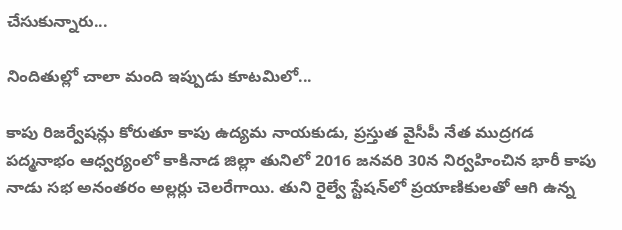చేసుకున్నారు...

నిందితుల్లో చాలా మంది ఇప్పుడు కూటమిలో...

కాపు రిజర్వేషన్లు కోరుతూ కాపు ఉద్యమ నాయకుడు, ప్రస్తుత వైసీపీ నేత ముద్రగడ పద్మనాభం ఆధ్వర్యంలో కాకినాడ జిల్లా తునిలో 2016 జనవరి 30న నిర్వహించిన భారీ కాపు నాడు సభ అనంతరం అల్లర్లు చెలరేగాయి. తుని రైల్వే స్టేషన్‌లో ప్రయాణికులతో ఆగి ఉన్న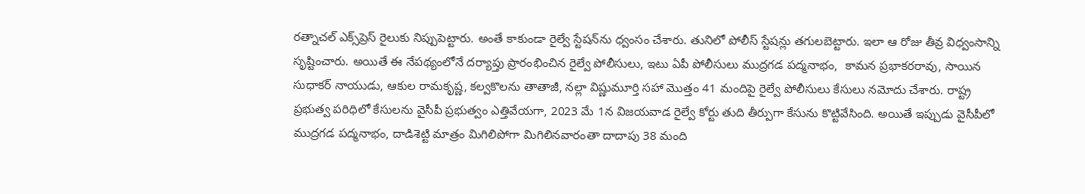రత్నాచల్‌ ఎక్స్‌ప్రెస్‌ రైలుకు నిప్పుపెట్టారు. అంతే కాకుండా రైల్వే స్టేషన్‌ను ధ్వంసం చేశారు. తునిలో పోలీస్‌ స్టేషన్లు తగులబెట్టారు. ఇలా ఆ రోజు తీవ్ర విధ్వంసాన్ని సృష్టించారు. అయితే ఈ నేపథ్యంలోనే దర్యాప్తు ప్రారంభించిన రైల్వే పోలీసులు, ఇటు ఏపీ పోలీసులు ముద్రగడ పద్మనాభం,  కామన ప్రభాకరరావు, సాయిన సుధాకర్‌ నాయుడు, ఆకుల రామకృష్ణ, కల్వకొలను తాతాజీ, నల్లా విష్ణుమూర్తి సహా మొత్తం 41 మందిపై రైల్వే పోలీసులు కేసులు నమోదు చేశారు. రాష్ట్ర ప్రభుత్వ పరిధిలో కేసులను వైసీపీ ప్రభుత్వం ఎత్తివేయగా, 2023 మే 1న విజయవాడ రైల్వే కోర్టు తుది తీర్పుగా కేసును కొట్టివేసింది. అయితే ఇప్పుడు వైసీపీలో ముద్రగడ పద్మనాభం, దాడిశెట్టి మాత్రం మిగిలిపోగా మిగిలినవారంతా దాదాపు 38 మంది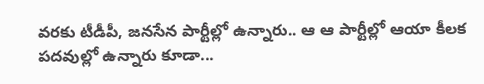వరకు టీడీపీ, జనసేన పార్టీల్లో ఉన్నారు.. ఆ ఆ పార్టీల్లో ఆయా కీలక పదవుల్లో ఉన్నారు కూడా...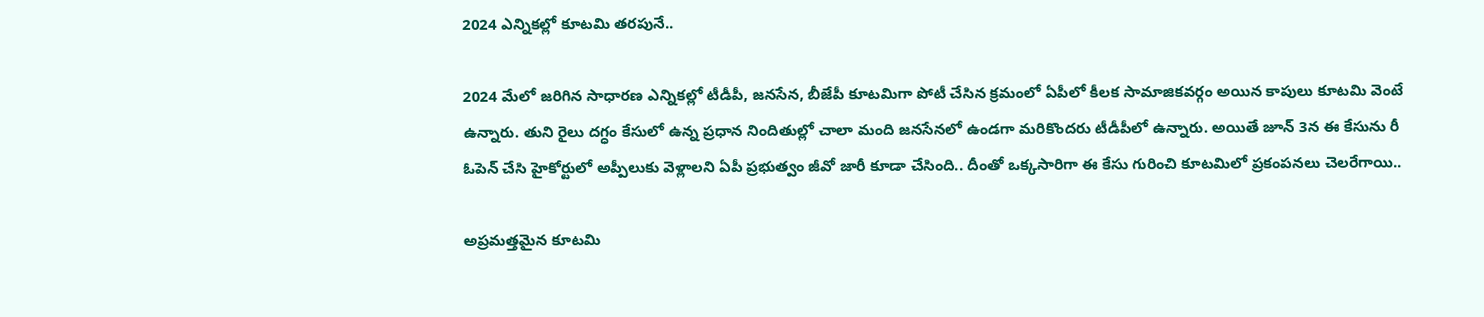2024 ఎన్నికల్లో కూటమి తరపునే..

2024 మేలో జరిగిన సాధారణ ఎన్నికల్లో టీడీపీ, జనసేన, బీజేపీ కూటమిగా పోటీ చేసిన క్రమంలో ఏపీలో కీలక సామాజికవర్గం అయిన కాపులు కూటమి వెంటే ఉన్నారు. తుని రైలు దగ్ధం కేసులో ఉన్న ప్రధాన నిందితుల్లో చాలా మంది జనసేనలో ఉండగా మరికొందరు టీడీపీలో ఉన్నారు. అయితే జూన్‌ 3న ఈ కేసును రీ ఓపెన్‌ చేసి హైకోర్టులో అప్పీలుకు వెళ్లాలని ఏపీ ప్రభుత్వం జీవో జారీ కూడా చేసింది.. దీంతో ఒక్కసారిగా ఈ కేసు గురించి కూటమిలో ప్రకంపనలు చెలరేగాయి..

అప్రమత్తమైన కూటమి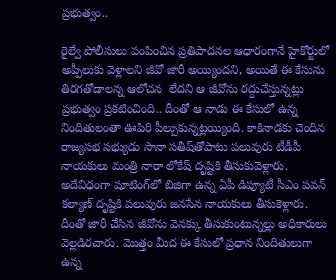ప్రభుత్వం..

రైల్వే పోలీసులు పంపించిన ప్రతిపాదనల ఆధారంగానే హైకోర్టులో అప్పీలుకు వెళ్లాలని జీవో జారీ అయ్యిందని, అయితే ఈ కేసును తిరగతోడాలన్న ఆలోచన  లేదని ఆ జీవోను రద్దుచేస్తున్నట్లు ప్రభుత్వం ప్రకటించింది.. దీంతో ఆ నాడు ఈ కేసులో ఉన్న నిందితులంతా ఊపిరి పీల్చుకున్నట్లయ్యింది. కాకినాడకు చెందిన రాజ్యసభ సభ్యుడు సానా సతీష్‌తోపాటు పలువురు టీడీపీ నాయకులు మంత్రి నారా లోకేష్‌ దృష్టికి తీసుకువెళ్లారు. అదేవిధంగా షూటింగ్‌లో బిజిగా ఉన్న ఏపీ డిప్యూటీ సీఎం పవన్‌ కల్యాణ్‌ దృష్టికి పలువురు జనసేన నాయకులు తీసుకెళ్లారు. దీంతో జారీ చేసిన జీవోను వెనక్కు తీసుకుంటున్నల్లు అధికారులు వెల్లడిరచారు. మొత్తం మీద ఈ కేసులో ప్రధాన నిందితులుగా ఉన్న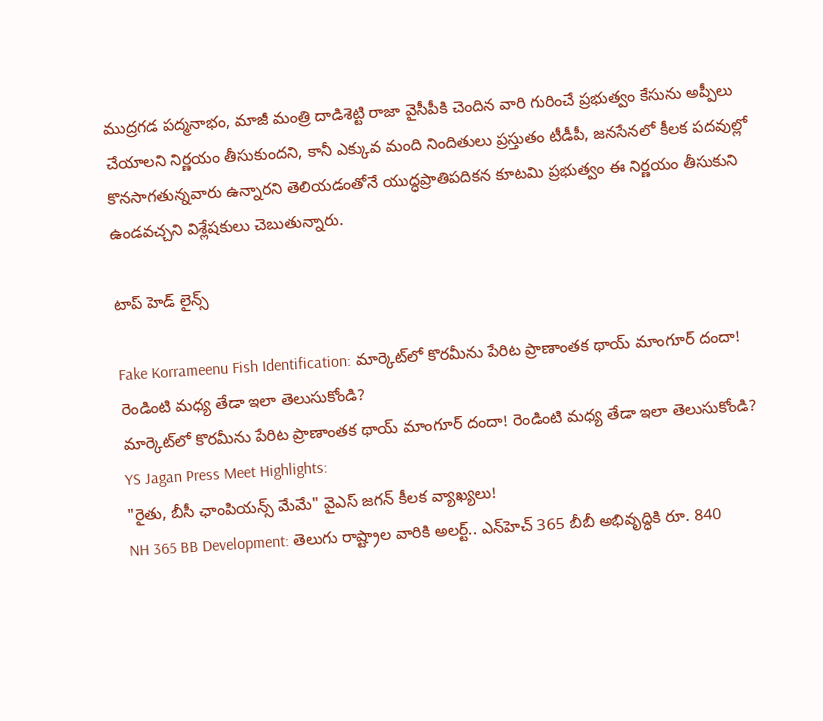ముద్రగడ పద్మనాభం, మాజీ మంత్రి దాడిశెట్టి రాజా వైసీపీకి చెందిన వారి గురించే ప్రభుత్వం కేసును అప్పీలు చేయాలని నిర్ణయం తీసుకుందని, కానీ ఎక్కువ మంది నిందితులు ప్రస్తుతం టీడీపీ, జనసేనలో కీలక పదవుల్లో కొనసాగతున్నవారు ఉన్నారని తెలియడంతోనే యుద్ధప్రాతిపదికన కూటమి ప్రభుత్వం ఈ నిర్ణయం తీసుకుని ఉండవచ్చని విశ్లేషకులు చెబుతున్నారు.

టాప్ హెడ్ లైన్స్

Fake Korrameenu Fish Identification: మార్కెట్‌లో కొరమీను పేరిట ప్రాణాంతక థాయ్‌ మాంగూర్ దందా! రెండింటి మధ్య తేడా ఇలా తెలుసుకోండి?
మార్కెట్‌లో కొరమీను పేరిట ప్రాణాంతక థాయ్‌ మాంగూర్ దందా! రెండింటి మధ్య తేడా ఇలా తెలుసుకోండి?
YS Jagan Press Meet Highlights:
"రైతు, బీసీ ఛాంపియన్స్ మేమే" వైఎస్ జగన్ కీలక వ్యాఖ్యలు!
NH 365 BB Development: తెలుగు రాష్ట్రాల వారికి అలర్ట్.. ఎన్‌హెచ్ 365 బీబీ అభివృద్ధికి రూ. 840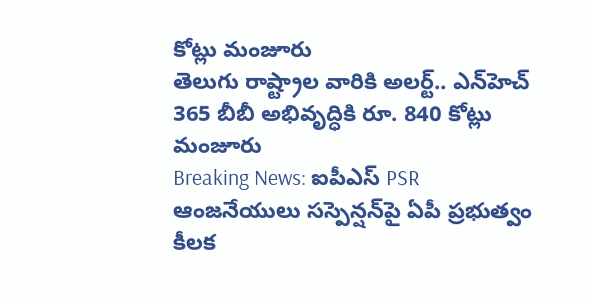కోట్లు మంజూరు
తెలుగు రాష్ట్రాల వారికి అలర్ట్.. ఎన్‌హెచ్ 365 బీబీ అభివృద్ధికి రూ. 840 కోట్లు మంజూరు
Breaking News: ఐపీఎస్ PSR ఆంజనేయులు సస్పెన్షన్‌పై ఏపీ ప్రభుత్వం కీలక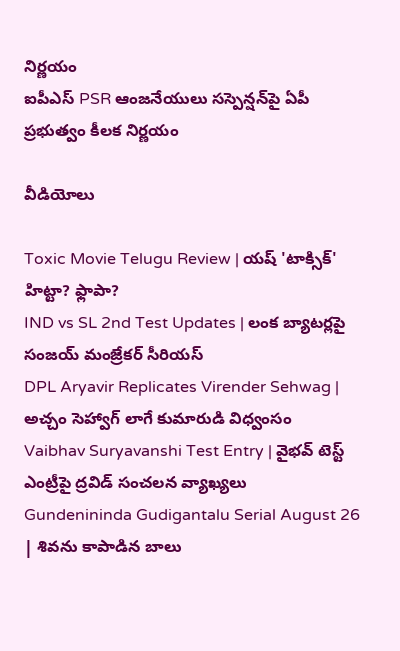నిర్ణయం
ఐపీఎస్ PSR ఆంజనేయులు సస్పెన్షన్‌పై ఏపీ ప్రభుత్వం కీలక నిర్ణయం

వీడియోలు

Toxic Movie Telugu Review | యష్ 'టాక్సిక్' హిట్టా? ఫ్లాపా?
IND vs SL 2nd Test Updates | లంక బ్యాటర్లపై సంజయ్ మంజ్రేకర్ సీరియస్
DPL Aryavir Replicates Virender Sehwag | అచ్చం సెహ్వాగ్ లాగే కుమారుడి విధ్వంసం
Vaibhav Suryavanshi Test Entry | వైభవ్ టెస్ట్ ఎంట్రీపై ద్రవిడ్ సంచలన వ్యాఖ్యలు
Gundenininda Gudigantalu Serial August 26 | శివను కాపాడిన బాలు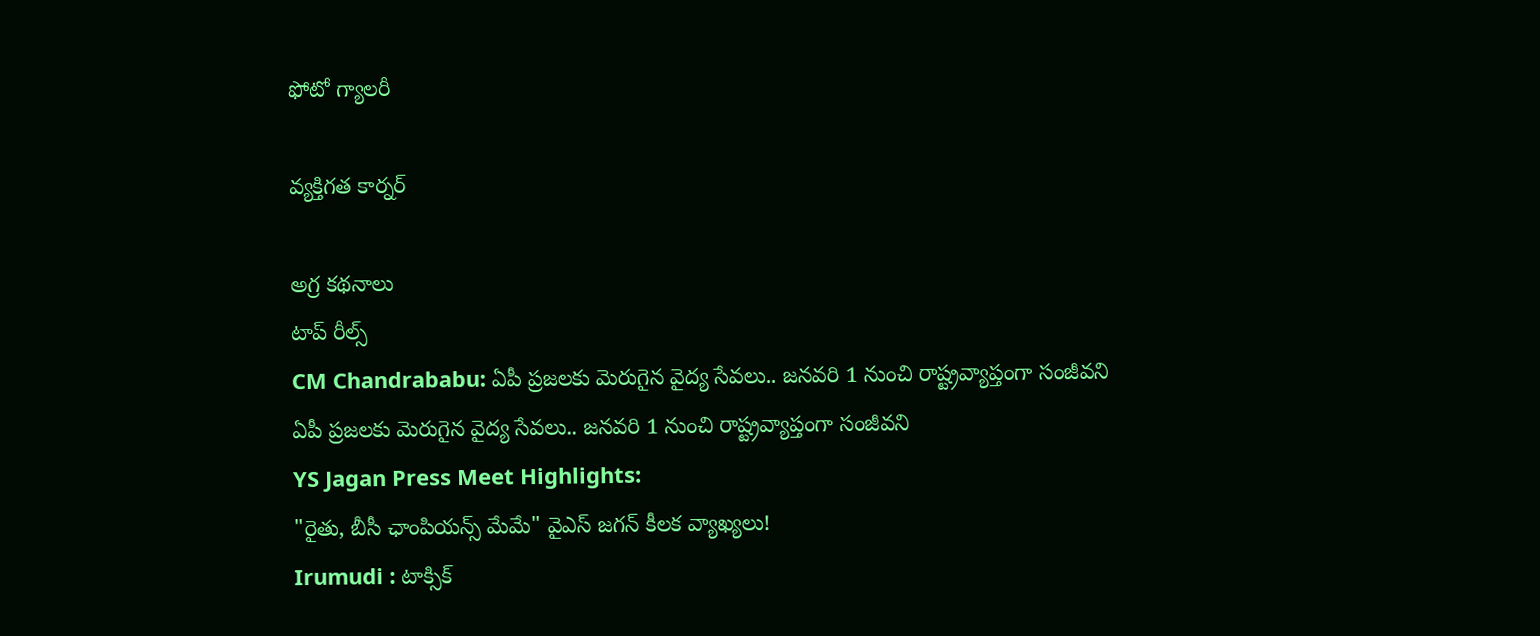ఫోటో గ్యాలరీ

వ్యక్తిగత కార్నర్

అగ్ర కథనాలు
టాప్ రీల్స్
CM Chandrababu: ఏపీ ప్రజలకు మెరుగైన వైద్య సేవలు.. జనవరి 1 నుంచి రాష్ట్రవ్యాప్తంగా సంజీవని
ఏపీ ప్రజలకు మెరుగైన వైద్య సేవలు.. జనవరి 1 నుంచి రాష్ట్రవ్యాప్తంగా సంజీవని
YS Jagan Press Meet Highlights:
"రైతు, బీసీ ఛాంపియన్స్ మేమే" వైఎస్ జగన్ కీలక వ్యాఖ్యలు!
Irumudi : టాక్సిక్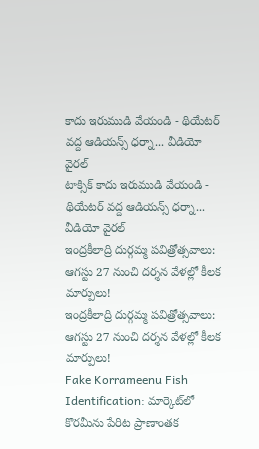కాదు ఇరుముడి వేయండి - థియేటర్ వద్ద ఆడియన్స్ ధర్నా... వీడియో వైరల్
టాక్సిక్ కాదు ఇరుముడి వేయండి - థియేటర్ వద్ద ఆడియన్స్ ధర్నా... వీడియో వైరల్
ఇంద్రకీలాద్రి దుర్గమ్మ పవిత్రోత్సవాలు: ఆగస్టు 27 నుంచి దర్శన వేళల్లో కీలక మార్పులు!
ఇంద్రకీలాద్రి దుర్గమ్మ పవిత్రోత్సవాలు: ఆగస్టు 27 నుంచి దర్శన వేళల్లో కీలక మార్పులు!
Fake Korrameenu Fish Identification: మార్కెట్‌లో కొరమీను పేరిట ప్రాణాంతక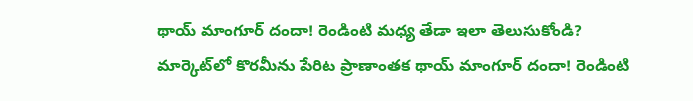థాయ్‌ మాంగూర్ దందా! రెండింటి మధ్య తేడా ఇలా తెలుసుకోండి?
మార్కెట్‌లో కొరమీను పేరిట ప్రాణాంతక థాయ్‌ మాంగూర్ దందా! రెండింటి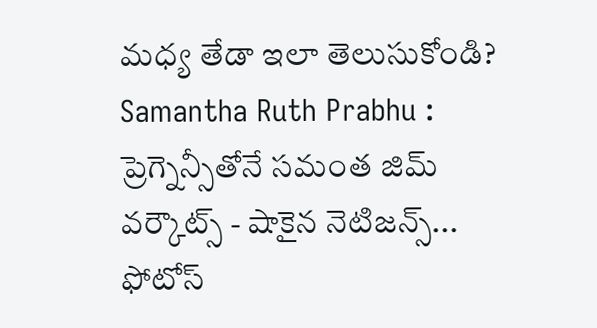మధ్య తేడా ఇలా తెలుసుకోండి?
Samantha Ruth Prabhu : ప్రెగ్నెన్సీతోనే సమంత జిమ్ వర్కౌట్స్ - షాకైన నెటిజన్స్... ఫోటోస్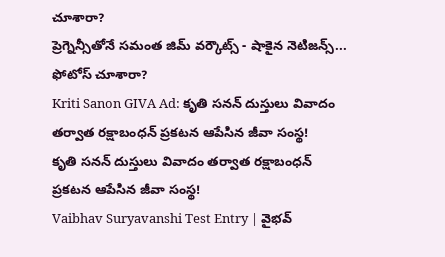చూశారా?
ప్రెగ్నెన్సీతోనే సమంత జిమ్ వర్కౌట్స్ - షాకైన నెటిజన్స్... ఫోటోస్ చూశారా?
Kriti Sanon GIVA Ad: కృతి సనన్ దుస్తులు వివాదం తర్వాత రక్షాబంధన్ ప్రకటన ఆపేసిన జీవా సంస్థ!
కృతి సనన్ దుస్తులు వివాదం తర్వాత రక్షాబంధన్ ప్రకటన ఆపేసిన జీవా సంస్థ!
Vaibhav Suryavanshi Test Entry | వైభవ్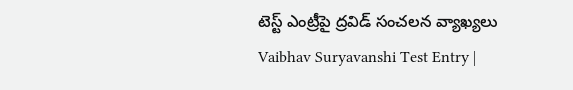టెస్ట్ ఎంట్రీపై ద్రవిడ్ సంచలన వ్యాఖ్యలు
Vaibhav Suryavanshi Test Entry |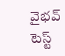వైభవ్ టెస్ట్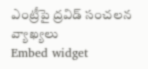ఎంట్రీపై ద్రవిడ్ సంచలన వ్యాఖ్యలు
Embed widget